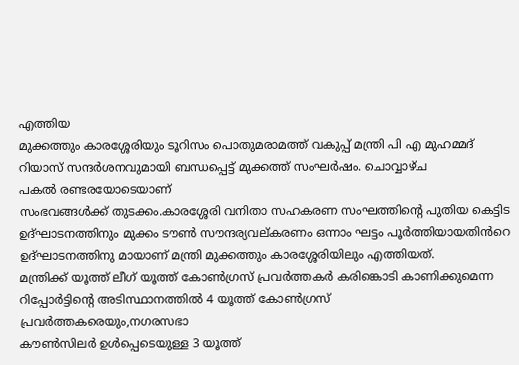എത്തിയ
മുക്കത്തും കാരശ്ശേരിയും ടൂറിസം പൊതുമരാമത്ത് വകുപ്പ് മന്ത്രി പി എ മുഹമ്മദ് റിയാസ് സന്ദർശനവുമായി ബന്ധപ്പെട്ട് മുക്കത്ത് സംഘർഷം. ചൊവ്വാഴ്ച
പകൽ രണ്ടരയോടെയാണ്
സംഭവങ്ങൾക്ക് തുടക്കം.കാരശ്ശേരി വനിതാ സഹകരണ സംഘത്തിന്റെ പുതിയ കെട്ടിട ഉദ്ഘാടനത്തിനും മുക്കം ടൗൺ സൗന്ദര്യവല്കരണം ഒന്നാം ഘട്ടം പൂർത്തിയായതിൻറെ ഉദ്ഘാടനത്തിനു മായാണ് മന്ത്രി മുക്കത്തും കാരശ്ശേരിയിലും എത്തിയത്.
മന്ത്രിക്ക് യൂത്ത് ലീഗ് യൂത്ത് കോൺഗ്രസ് പ്രവർത്തകർ കരിങ്കൊടി കാണിക്കുമെന്ന റിപ്പോർട്ടിന്റെ അടിസ്ഥാനത്തിൽ 4 യൂത്ത് കോൺഗ്രസ്
പ്രവർത്തകരെയും,നഗരസഭാ
കൗൺസിലർ ഉൾപ്പെടെയുള്ള 3 യൂത്ത്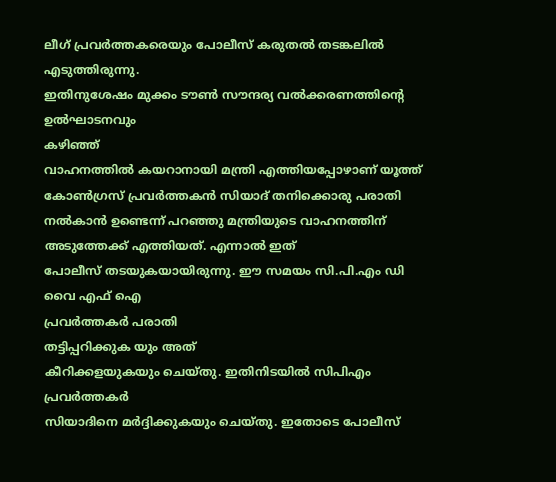ലീഗ് പ്രവർത്തകരെയും പോലീസ് കരുതൽ തടങ്കലിൽ എടുത്തിരുന്നു.
ഇതിനുശേഷം മുക്കം ടൗൺ സൗന്ദര്യ വൽക്കരണത്തിന്റെ ഉൽഘാടനവും
കഴിഞ്ഞ്
വാഹനത്തിൽ കയറാനായി മന്ത്രി എത്തിയപ്പോഴാണ് യൂത്ത് കോൺഗ്രസ് പ്രവർത്തകൻ സിയാദ് തനിക്കൊരു പരാതി നൽകാൻ ഉണ്ടെന്ന് പറഞ്ഞു മന്ത്രിയുടെ വാഹനത്തിന് അടുത്തേക്ക് എത്തിയത്. എന്നാൽ ഇത്
പോലീസ് തടയുകയായിരുന്നു. ഈ സമയം സി.പി.എം ഡി വൈ എഫ് ഐ
പ്രവർത്തകർ പരാതി
തട്ടിപ്പറിക്കുക യും അത്
കീറിക്കളയുകയും ചെയ്തു. ഇതിനിടയിൽ സിപിഎം പ്രവർത്തകർ
സിയാദിനെ മർദ്ദിക്കുകയും ചെയ്തു. ഇതോടെ പോലീസ്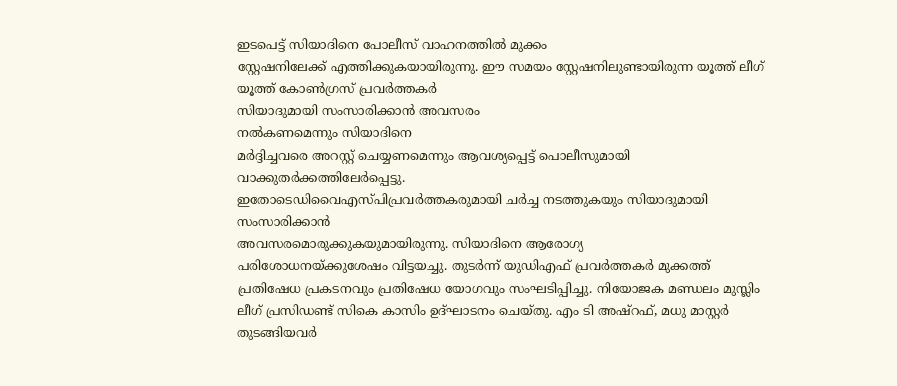ഇടപെട്ട് സിയാദിനെ പോലീസ് വാഹനത്തിൽ മുക്കം
സ്റ്റേഷനിലേക്ക് എത്തിക്കുകയായിരുന്നു. ഈ സമയം സ്റ്റേഷനിലുണ്ടായിരുന്ന യൂത്ത് ലീഗ് യൂത്ത് കോൺഗ്രസ് പ്രവർത്തകർ
സിയാദുമായി സംസാരിക്കാൻ അവസരം
നൽകണമെന്നും സിയാദിനെ
മർദ്ദിച്ചവരെ അറസ്റ്റ് ചെയ്യണമെന്നും ആവശ്യപ്പെട്ട് പൊലീസുമായി
വാക്കുതർക്കത്തിലേർപ്പെട്ടു.
ഇതോടെഡിവൈഎസ്പിപ്രവർത്തകരുമായി ചർച്ച നടത്തുകയും സിയാദുമായി സംസാരിക്കാൻ
അവസരമൊരുക്കുകയുമായിരുന്നു. സിയാദിനെ ആരോഗ്യ
പരിശോധനയ്ക്കുശേഷം വിട്ടയച്ചു. തുടർന്ന് യുഡിഎഫ് പ്രവർത്തകർ മുക്കത്ത് പ്രതിഷേധ പ്രകടനവും പ്രതിഷേധ യോഗവും സംഘടിപ്പിച്ചു. നിയോജക മണ്ഡലം മുസ്ലിം ലീഗ് പ്രസിഡണ്ട് സികെ കാസിം ഉദ്ഘാടനം ചെയ്തു. എം ടി അഷ്റഫ്, മധു മാസ്റ്റർ തുടങ്ങിയവർ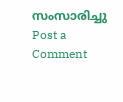സംസാരിച്ചു
Post a Comment